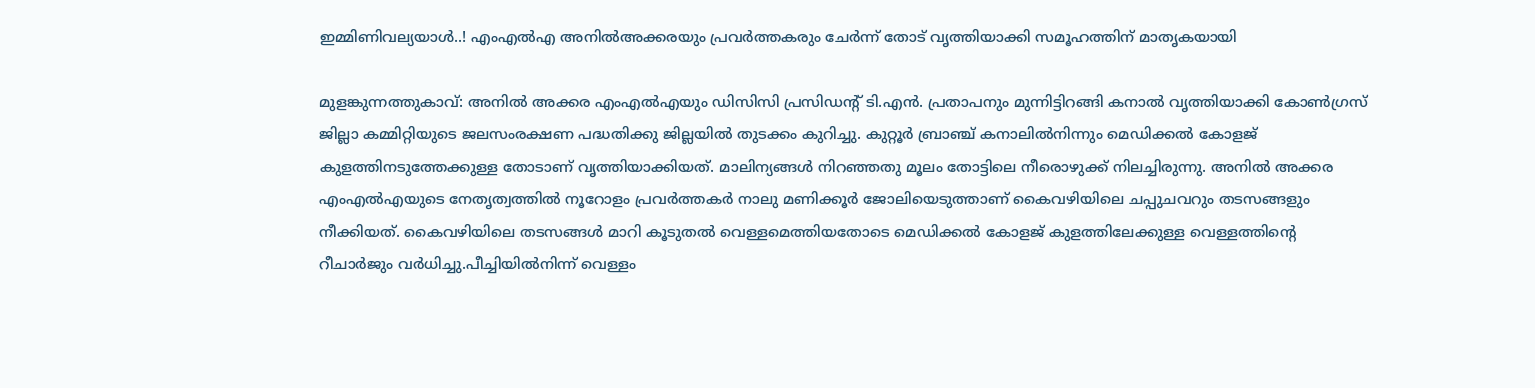ഇമ്മിണിവല്യയാൾ..! എംഎൽഎ അനിൽഅക്കരയും പ്രവർത്തകരും ചേർന്ന് തോട് വൃത്തിയാക്കി സമൂഹത്തിന് മാതൃകയായി

മുളങ്കുന്നത്തുകാവ്: അനിൽ അക്കര എംഎൽഎയും ഡിസിസി പ്രസിഡന്‍റ് ടി.എൻ. പ്രതാപനും മുന്നിട്ടിറങ്ങി കനാൽ വൃത്തിയാക്കി കോൺഗ്രസ് ജില്ലാ കമ്മിറ്റിയുടെ ജലസംരക്ഷണ പദ്ധതിക്കു ജില്ലയിൽ തുടക്കം കുറിച്ചു. കുറ്റൂർ ബ്രാഞ്ച് കനാലിൽനിന്നും മെഡിക്കൽ കോളജ് കുളത്തിനടുത്തേക്കുള്ള തോടാണ് വൃത്തിയാക്കിയത്. മാലിന്യങ്ങൾ നിറഞ്ഞതു മൂലം തോട്ടിലെ നീരൊഴുക്ക് നിലച്ചിരുന്നു. അനിൽ അക്കര എംഎൽഎയുടെ നേതൃത്വത്തിൽ നൂറോളം പ്രവർത്തകർ നാലു മണിക്കൂർ ജോലിയെടുത്താണ് കൈവഴിയിലെ ചപ്പുചവറും തടസങ്ങളും നീക്കിയത്. കൈവഴിയിലെ തടസങ്ങൾ മാറി കൂടുതൽ വെള്ളമെത്തിയതോടെ മെഡിക്കൽ കോളജ് കുളത്തിലേക്കുള്ള വെള്ളത്തിന്‍റെ റീചാർജും വർധിച്ചു.പീച്ചിയിൽനിന്ന് വെള്ളം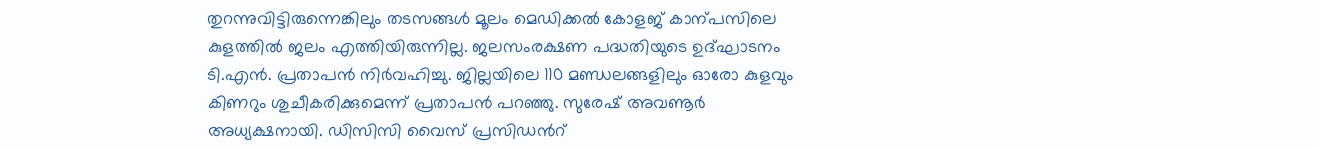തുറന്നുവിട്ടിരുന്നെങ്കിലും തടസങ്ങൾ മൂലം മെഡിക്കൽ കോളജ് കാന്പസിലെ കുളത്തിൽ ജലം എത്തിയിരുന്നില്ല. ജലസംരക്ഷണ പദ്ധതിയുടെ ഉദ്ഘാടനം ടി.എൻ. പ്രതാപൻ നിർവഹിച്ചു. ജില്ലയിലെ 110 മണ്ഡലങ്ങളിലും ഓരോ കുളവും കിണറും ശുചീകരിക്കുമെന്ന് പ്രതാപൻ പറഞ്ഞു. സുരേഷ് അവണൂർ അധ്യക്ഷനായി. ഡിസിസി വൈസ് പ്രസിഡന്‍റ്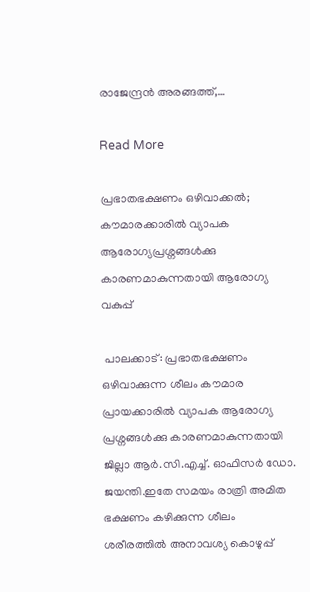രാജേന്ദ്രൻ അരങ്ങത്ത്,…

Read More

പ്രഭാതഭക്ഷണം ഒഴിവാക്കൽ; കൗമാരക്കാരിൽ വ്യാപക ആരോഗ്യപ്രശ്നങ്ങൾക്കു കാരണമാകുന്നതായി ആരോഗ്യ വകുപ്പ്

 പാലക്കാട്: പ്രഭാതഭക്ഷണം ഒഴിവാക്കുന്ന ശീലം കൗമാര പ്രായക്കാരിൽ വ്യാപക ആരോഗ്യ പ്രശ്നങ്ങൾക്കു കാരണമാകുന്നതായി ജില്ലാ ആർ.സി.എച്ച്. ഓഫിസർ ഡോ. ജയന്തി.ഇതേ സമയം രാത്രി അമിത ഭക്ഷണം കഴിക്കുന്ന ശീലം ശരീരത്തിൽ അനാവശ്യ കൊഴുപ്പ്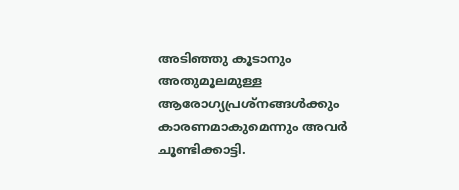അടിഞ്ഞു കൂടാനും അതുമൂലമുള്ള ആരോഗ്യപ്രശ്നങ്ങൾക്കും കാരണമാകുമെന്നും അവർ ചൂണ്ടിക്കാട്ടി.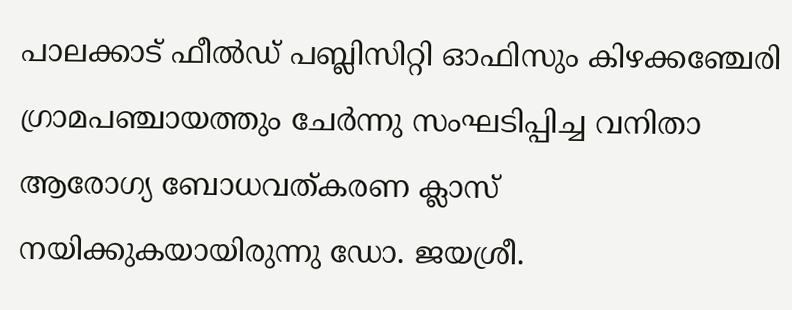പാലക്കാട് ഫീൽഡ് പബ്ലിസിറ്റി ഓഫിസും കിഴക്കഞ്ചേരി ഗ്രാമപഞ്ചായത്തും ചേർന്നു സംഘടിപ്പിച്ച വനിതാ ആരോഗ്യ ബോധവത്കരണ ക്ലാസ് നയിക്കുകയായിരുന്നു ഡോ. ജയശ്രീ.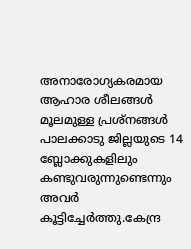അനാരോഗ്യകരമായ ആഹാര ശീലങ്ങൾ മൂലമുള്ള പ്രശ്നങ്ങൾ പാലക്കാടു ജില്ലയുടെ 14 ബ്ലോക്കുകളിലും കണ്ടുവരുന്നുണ്ടെന്നും അവർ കൂട്ടിച്ചേർത്തു.കേന്ദ്ര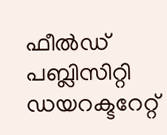ഫീൽഡ് പബ്ലിസിറ്റി ഡയറക്ടറേറ്റ്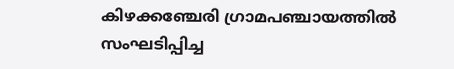കിഴക്കഞ്ചേരി ഗ്രാമപഞ്ചായത്തിൽ സംഘടിപ്പിച്ച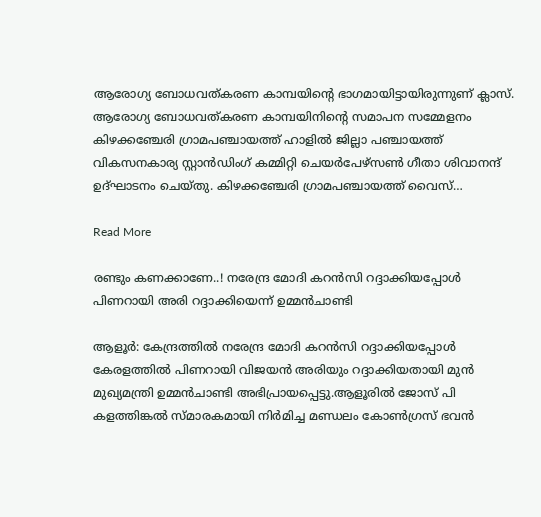ആരോഗ്യ ബോധവത്കരണ കാമ്പയിന്റെ ഭാഗമായിട്ടായിരുന്നുണ് ക്ലാസ്. ആരോഗ്യ ബോധവത്കരണ കാമ്പയിനിന്റെ സമാപന സമ്മേളനം കിഴക്കഞ്ചേരി ഗ്രാമപഞ്ചായത്ത് ഹാളിൽ ജില്ലാ പഞ്ചായത്ത് വികസനകാര്യ സ്റ്റാൻഡിംഗ് കമ്മിറ്റി ചെയർപേഴ്സൺ ഗീതാ ശിവാനന്ദ് ഉദ്ഘാടനം ചെയ്തു. കിഴക്കഞ്ചേരി ഗ്രാമപഞ്ചായത്ത് വൈസ്…

Read More

രണ്ടും കണക്കാണേ..! നരേന്ദ്ര മോദി കറൻസി റദ്ദാക്കിയപ്പോൾ പിണറായി അരി റദ്ദാക്കിയെന്ന് ഉമ്മൻചാണ്ടി

ആളൂർ: കേന്ദ്രത്തിൽ നരേന്ദ്ര മോദി കറൻസി റദ്ദാക്കിയപ്പോൾ കേരളത്തിൽ പിണറായി വിജയൻ അരിയും റദ്ദാക്കിയതായി മുൻ മുഖ്യമന്ത്രി ഉമ്മൻചാണ്ടി അഭിപ്രായപ്പെട്ടു.ആളൂരിൽ ജോസ് പി കളത്തിങ്കൽ സ്മാരകമായി നിർമിച്ച മണ്ഡലം കോൺഗ്രസ് ഭവൻ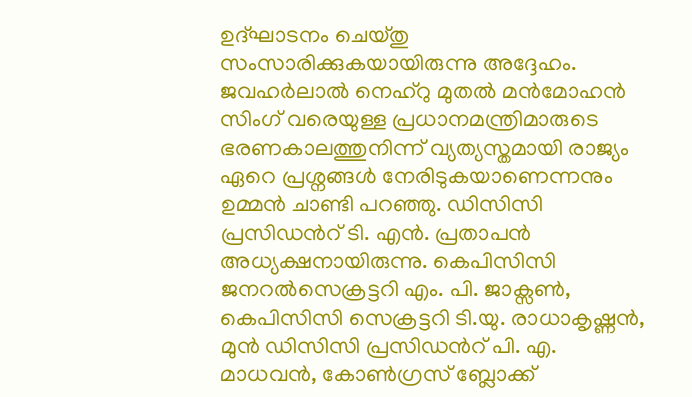ഉദ്ഘാടനം ചെയ്തു സംസാരിക്കുകയായിരുന്നു അദ്ദേഹം. ജവഹർലാൽ നെഹ്റു മുതൽ മൻമോഹൻ സിംഗ് വരെയുള്ള പ്രധാനമന്ത്രിമാരുടെ ഭരണകാലത്തുനിന്ന് വ്യത്യസ്തമായി രാജ്യം ഏറെ പ്രശ്നങ്ങൾ നേരിടുകയാണെന്നനും ഉമ്മൻ ചാണ്ടി പറഞ്ഞു. ഡിസിസി പ്രസിഡന്‍റ് ടി. എൻ. പ്രതാപൻ അധ്യക്ഷനായിരുന്നു. കെപിസിസി ജനറൽസെക്രട്ടറി എം. പി. ജാക്സണ്‍, കെപിസിസി സെക്രട്ടറി ടി.യു. രാധാകൃഷ്ണൻ, മുൻ ഡിസിസി പ്രസിഡന്‍റ് പി. എ. മാധവൻ, കോൺഗ്രസ് ബ്ലോക്ക്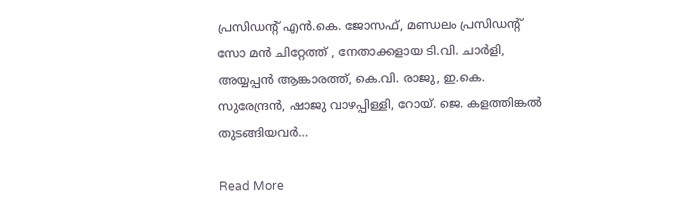പ്രസിഡന്‍റ് എൻ.കെ. ജോസഫ്, മണ്ഡലം പ്രസിഡന്‍റ് സോ മൻ ചിറ്റേത്ത് , നേതാക്കളായ ടി.വി. ചാർളി, അയ്യപ്പൻ ആങ്കാരത്ത്, കെ.വി. രാജു, ഇ.കെ. സുരേന്ദ്രൻ, ഷാജു വാഴപ്പിള്ളി, റോയ്. ജെ. കളത്തിങ്കൽ തുടങ്ങിയവർ…

Read More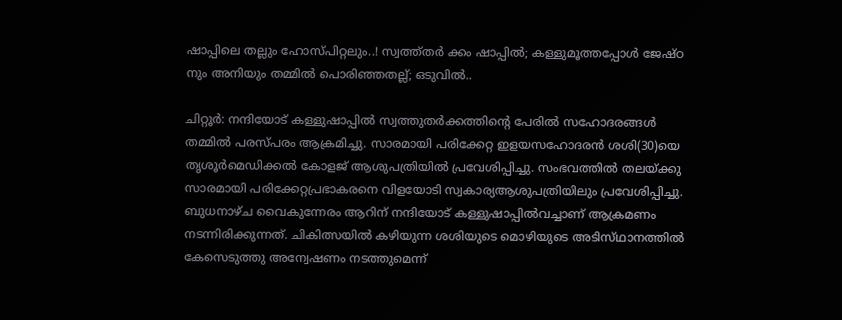ഷാപ്പിലെ തല്ലും ഹോസ്പിറ്റലും..! സ്വത്ത്തർ ക്കം ഷാപ്പിൽ; കള്ളുമൂത്തപ്പോൾ ജേഷ്ഠ നും അനിയും തമ്മിൽ പൊരിഞ്ഞതല്ല്; ഒടുവിൽ..

ചിറ്റൂർ: നന്ദിയോട് കള്ളുഷാപ്പിൽ സ്വത്തുതർക്കത്തിന്റെ പേരിൽ സഹോദരങ്ങൾ തമ്മിൽ പരസ്പരം ആക്രമിച്ചു. സാരമായി പരിക്കേറ്റ ഇളയസഹോദരൻ ശശി(30)യെ തൃശൂർമെഡിക്കൽ കോളജ് ആശുപത്രിയിൽ പ്രവേശിപ്പിച്ചു. സംഭവത്തിൽ തലയ്ക്കു സാരമായി പരിക്കേറ്റപ്രഭാകരനെ വിളയോടി സ്വകാര്യആശുപത്രിയിലും പ്രവേശിപ്പിച്ചു. ബുധനാഴ്ച വൈകുന്നേരം ആറിന് നന്ദിയോട് കള്ളുഷാപ്പിൽവച്ചാണ് ആക്രമണം നടന്നിരിക്കുന്നത്. ചികിത്സയിൽ കഴിയുന്ന ശശിയുടെ മൊഴിയുടെ അടിസ്‌ഥാനത്തിൽ കേസെടുത്തു അന്വേഷണം നടത്തുമെന്ന്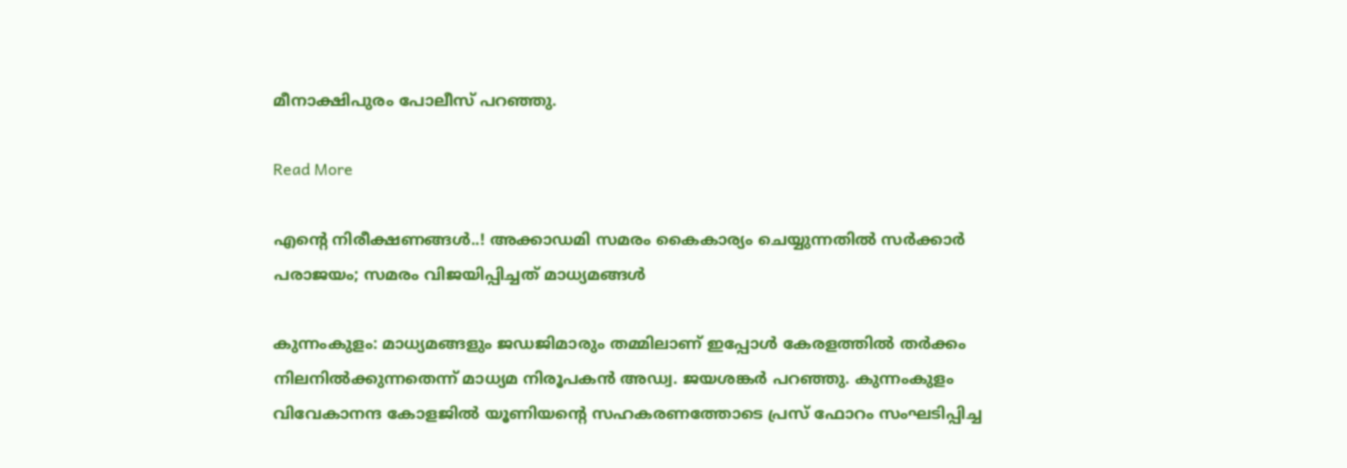മീനാക്ഷിപുരം പോലീസ് പറഞ്ഞു.

Read More

എന്‍റെ നിരീക്ഷണങ്ങൾ..! അക്കാഡമി സമരം കൈകാര്യം ചെയ്യുന്നതിൽ സർക്കാർ പരാജയം; സമരം വിജയിപ്പിച്ചത് മാധ്യമങ്ങൾ

കുന്നംകുളം: മാധ്യമങ്ങളും ജഡജിമാരും തമ്മിലാണ് ഇപ്പോൾ കേരളത്തിൽ തർക്കം നിലനിൽക്കുന്നതെന്ന് മാധ്യമ നിരൂപകൻ അഡ്വ. ജയശങ്കർ പറഞ്ഞു. കുന്നംകുളം വിവേകാനന്ദ കോളജിൽ യൂണിയന്‍റെ സഹകരണത്തോടെ പ്രസ് ഫോറം സംഘടിപ്പിച്ച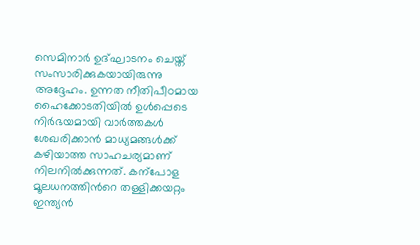സെമിനാർ ഉദ്ഘാടനം ചെയ്ത് സംസാരിക്കുകയായിരുന്നു അദ്ദേഹം. ഉന്നത നീതിപീഠമായ ഹൈക്കോടതിയിൽ ഉൾപ്പെടെ നിർഭയമായി വാർത്തകൾ ശേഖരിക്കാൻ മാധ്യമങ്ങൾക്ക് കഴിയാത്ത സാഹചര്യമാണ് നിലനിൽക്കുന്നത്. കന്പോള മൂലധനത്തിന്‍റെ തള്ളിക്കയറ്റം ഇന്ത്യൻ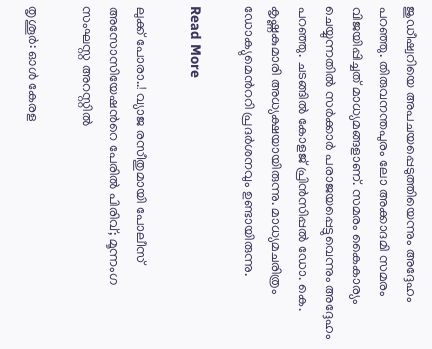ജുഡീഷ്വറിയെ അപചയപ്പെടുത്തിയെന്നും അദ്ദേഹം പറഞ്ഞു. തിരുവനന്തപുരം ലോ അക്കാദമി സമരം വിജയിപ്പിച്ചത് മാധ്യമങ്ങളാണ്. സമരം കൈകാര്യം ചെയ്യുന്നതിൽ സർക്കാർ പരാജയപ്പെട്ടുവെന്നും അദ്ദേഹം പറഞ്ഞു. ചടങ്ങിൽ കോളജ് പ്രിൻസിപ്പൽ ഡോ. കെ. കൃഷ്ണകുമാരി അധ്യക്ഷയായിരുന്നു. മാധ്യമചരിത്രം ഡോക്യുമെന്‍ററി പ്രദർശനവും ഉണ്ടായിരുന്നു.

Read More

ലുക്ക് പോരാ..! വ്യാജ രസീതുമായി പോലീസ് അസോസിയേഷന്‍റെ പേരിൽ പിരിവ്; മൂന്നംഗ സംഘസ്റ്റ അറസ്റ്റിൽ

തൃശൂർ: ഓൾ കേരള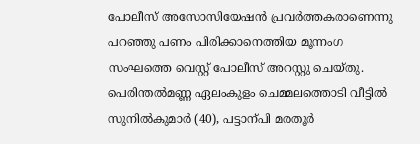പോലീസ് അസോസിയേഷൻ പ്രവർത്തകരാണെന്നു പറഞ്ഞു പണം പിരിക്കാനെത്തിയ മൂന്നംഗ സംഘത്തെ വെസ്റ്റ് പോലീസ് അറസ്റ്റു ചെയ്തു. പെരിന്തൽമണ്ണ ഏലംകുളം ചെമ്മലത്തൊടി വീട്ടിൽ സുനിൽകുമാർ (40), പട്ടാന്പി മരതൂർ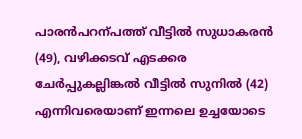പാരൻപറന്പത്ത് വീട്ടിൽ സുധാകരൻ (49), വഴിക്കടവ് എടക്കര ചേർപ്പുകല്ലിങ്കൽ വീട്ടിൽ സുനിൽ (42) എന്നിവരെയാണ് ഇന്നലെ ഉച്ചയോടെ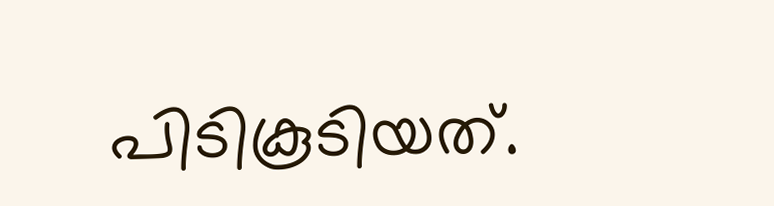പിടികൂടിയത്.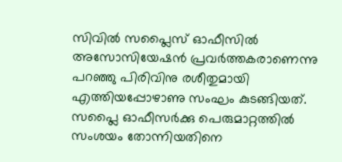സിവിൽ സപ്ലൈസ് ഓഫീസിൽ അസോസിയേഷൻ പ്രവർത്തകരാണെന്നു പറഞ്ഞു പിരിവിനു രശീതുമായി എത്തിയപ്പോഴാണു സംഘം കുടങ്ങിയത്. സപ്ലൈ ഓഫീസർക്കു പെരുമാറ്റത്തിൽ സംശയം തോന്നിയതിനെ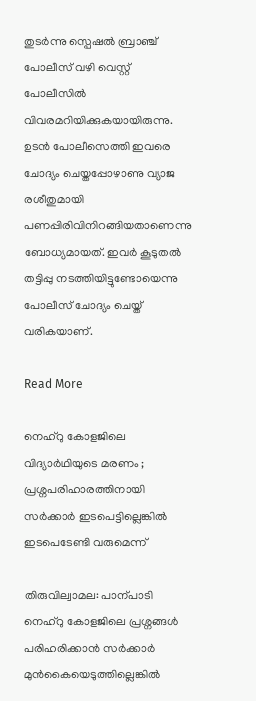തുടർന്നു സ്പെഷൽ ബ്രാഞ്ച് പോലീസ് വഴി വെസ്റ്റ് പോലീസിൽ വിവരമറിയിക്കുകയായിരുന്നു. ഉടൻ പോലീസെത്തി ഇവരെ ചോദ്യം ചെയ്തപ്പോഴാണു വ്യാജ രശീതുമായി പണപ്പിരിവിനിറങ്ങിയതാണെന്നു ബോധ്യമായത്. ഇവർ കൂടുതൽ തട്ടിപ്പു നടത്തിയിട്ടുണ്ടോയെന്നു പോലീസ് ചോദ്യം ചെയ്ത് വരികയാണ്.

Read More

നെഹ്റു കോളജിലെ വിദ്യാർഥിയുടെ മരണം ; പ്രശ്നപരിഹാരത്തിനായി സർക്കാർ ഇടപെട്ടില്ലെങ്കിൽ ഇടപെടേണ്ടി വരുമെന്ന്

തിരുവില്വാമല: പാന്പാടി നെഹ്റു കോളജിലെ പ്രശ്നങ്ങൾ പരിഹരിക്കാൻ സർക്കാർ മുൻകൈയെടുത്തില്ലെങ്കിൽ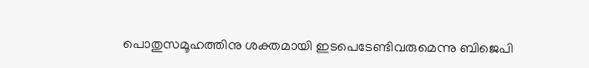പൊതുസമൂഹത്തിനു ശക്തമായി ഇടപെടേണ്ടിവരുമെന്നു ബിജെപി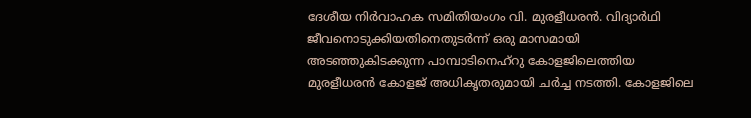ദേശീയ നിർവാഹക സമിതിയംഗം വി. മുരളീധരൻ. വിദ്യാർഥി ജീവനൊടുക്കിയതിനെതുടർന്ന് ഒരു മാസമായി അടഞ്ഞുകിടക്കുന്ന പാമ്പാടിനെഹ്റു കോളജിലെത്തിയ മുരളീധരൻ കോളജ് അധികൃതരുമായി ചർച്ച നടത്തി. കോളജിലെ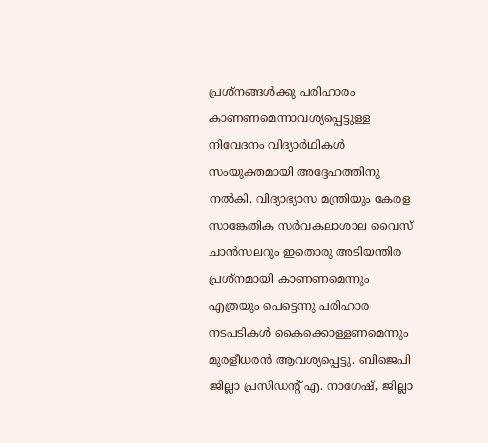പ്രശ്നങ്ങൾക്കു പരിഹാരം കാണണമെന്നാവശ്യപ്പെട്ടുള്ള നിവേദനം വിദ്യാർഥികൾ സംയുക്തമായി അദ്ദേഹത്തിനു നൽകി. വിദ്യാഭ്യാസ മന്ത്രിയും കേരള സാങ്കേതിക സർവകലാശാല വൈസ് ചാൻസലറും ഇതൊരു അടിയന്തിര പ്രശ്നമായി കാണണമെന്നും എത്രയും പെട്ടെന്നു പരിഹാര നടപടികൾ കൈക്കൊള്ളണമെന്നും മുരളീധരൻ ആവശ്യപ്പെട്ടു. ബിജെപി ജില്ലാ പ്രസിഡന്‍റ് എ. നാഗേഷ്, ജില്ലാ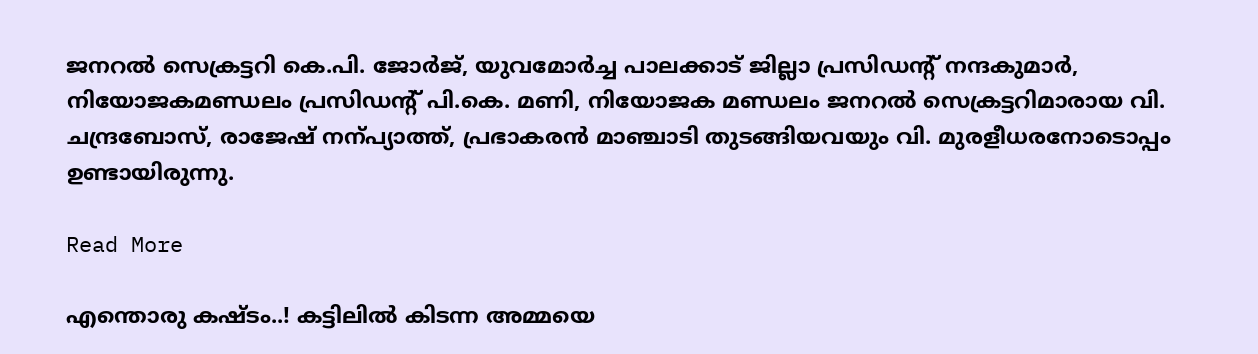ജനറൽ സെക്രട്ടറി കെ.പി. ജോർജ്, യുവമോർച്ച പാലക്കാട് ജില്ലാ പ്രസിഡന്‍റ് നന്ദകുമാർ, നിയോജകമണ്ഡലം പ്രസിഡന്‍റ് പി.കെ. മണി, നിയോജക മണ്ഡലം ജനറൽ സെക്രട്ടറിമാരായ വി. ചന്ദ്രബോസ്, രാജേഷ് നന്പ്യാത്ത്, പ്രഭാകരൻ മാഞ്ചാടി തുടങ്ങിയവയും വി. മുരളീധരനോടൊപ്പം ഉണ്ടായിരുന്നു.

Read More

എന്തൊരു കഷ്ടം..! കട്ടിലിൽ കിടന്ന അമ്മയെ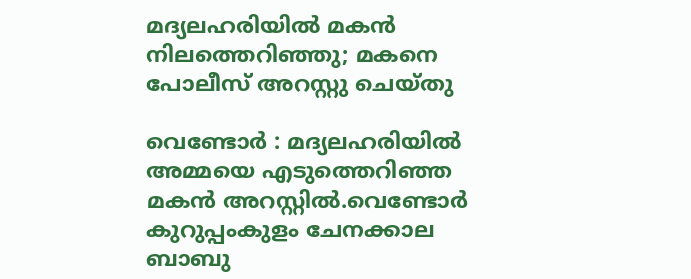മദ്യലഹരിയില്‍ മകൻ നിലത്തെറിഞ്ഞു; മകനെ പോലീസ് അറസ്റ്റു ചെയ്തു

വെണ്ടോർ : മദ്യലഹരിയില്‍ അമ്മയെ എടുത്തെറിഞ്ഞ മകന്‍ അറസ്റ്റില്‍.വെണ്ടോര്‍ കുറുപ്പംകുളം ചേനക്കാല ബാബു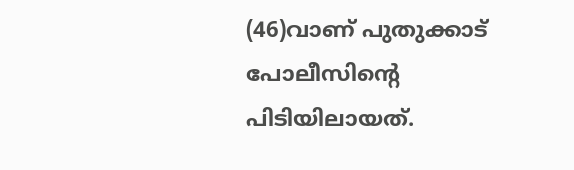(46)വാണ് പുതുക്കാട് പോലീസിന്റെ പിടിയിലായത്.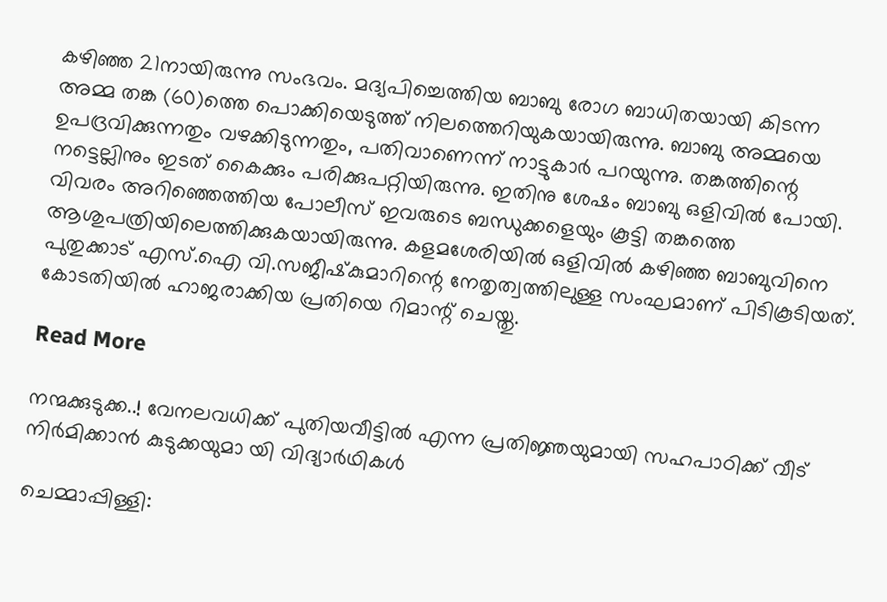കഴിഞ്ഞ 21നായിരുന്നു സംഭവം. മദ്യപിച്ചെത്തിയ ബാബു രോഗ ബാധിതയായി കിടന്ന അമ്മ തങ്ക (60)ത്തെ പൊക്കിയെടുത്ത് നിലത്തെറിയുകയായിരുന്നു. ബാബു അമ്മയെ ഉപദ്രവിക്കുന്നതും വഴക്കിടുന്നതും, പതിവാണെന്ന് നാട്ടുകാര്‍ പറയുന്നു. തങ്കത്തിന്റെ നട്ടെല്ലിനും ഇടത് കൈക്കും പരിക്കുപറ്റിയിരുന്നു. ഇതിനു ശേഷം ബാബു ഒളിവില്‍ പോയി. വിവരം അറിഞ്ഞെത്തിയ പോലീസ് ഇവരുടെ ബന്ധുക്കളെയും കൂട്ടി തങ്കത്തെ ആശുപത്രിയിലെത്തിക്കുകയായിരുന്നു. കളമശേരിയില്‍ ഒളിവില്‍ കഴിഞ്ഞ ബാബുവിനെ പുതുക്കാട് എസ്.ഐ വി.സജീഷ്‌കുമാറിന്റെ നേതൃത്വത്തിലുള്ള സംഘമാണ് പിടികൂടിയത്. കോടതിയില്‍ ഹാജരാക്കിയ പ്രതിയെ റിമാന്റ് ചെയ്തു.

Read More

നന്മക്കുടുക്ക..! വേനലവധിക്ക് പുതിയവീട്ടിൽ എന്ന പ്രതിജ്ഞയുമായി സഹപാഠിക്ക് വീട് നിര്‍മിക്കാന്‍ കുടുക്കയുമാ യി വിദ്യാർഥികൾ

ചെമ്മാപ്പിള്ളി: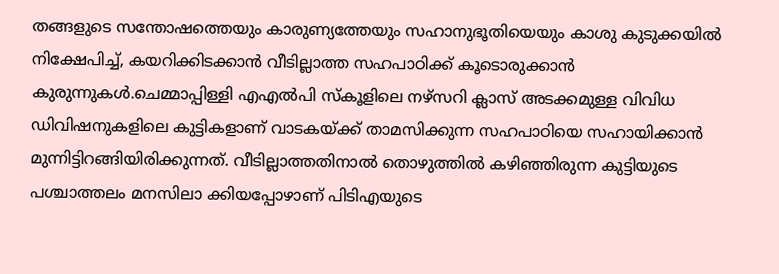തങ്ങളുടെ സന്തോഷത്തെയും കാരുണ്യത്തേയും സഹാനുഭൂതിയെയും കാശു കുടുക്കയില്‍ നിക്ഷേപിച്ച്, കയറിക്കിടക്കാന്‍ വീടില്ലാത്ത സഹപാഠിക്ക് കൂടൊരുക്കാന്‍ കുരുന്നുകള്‍.ചെമ്മാപ്പിള്ളി എഎല്‍പി സ്‌കൂളിലെ നഴ്‌സറി ക്ലാസ് അടക്കമുള്ള വിവിധ ഡിവിഷനുകളിലെ കുട്ടികളാണ് വാടകയ്ക്ക് താമസിക്കുന്ന സഹപാഠിയെ സഹായിക്കാന്‍ മുന്നിട്ടിറങ്ങിയിരിക്കുന്നത്. വീടില്ലാത്തതിനാല്‍ തൊഴുത്തില്‍ കഴിഞ്ഞിരുന്ന കുട്ടിയുടെ പശ്ചാത്തലം മനസിലാ ക്കിയപ്പോഴാണ് പിടിഎയുടെ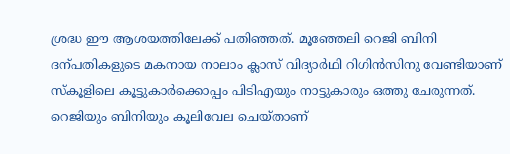ശ്രദ്ധ ഈ ആശയത്തിലേക്ക് പതിഞ്ഞത്. മൂഞ്ഞേലി റെജി ബിനി ദന്പതികളുടെ മകനായ നാലാം ക്ലാസ് വിദ്യാര്‍ഥി റിഗിന്‍സിനു വേണ്ടിയാണ് സ്‌കൂളിലെ കൂട്ടുകാര്‍ക്കൊപ്പം പിടിഎയും നാട്ടുകാരും ഒത്തു ചേരുന്നത്. റെജിയും ബിനിയും കൂലിവേല ചെയ്താണ്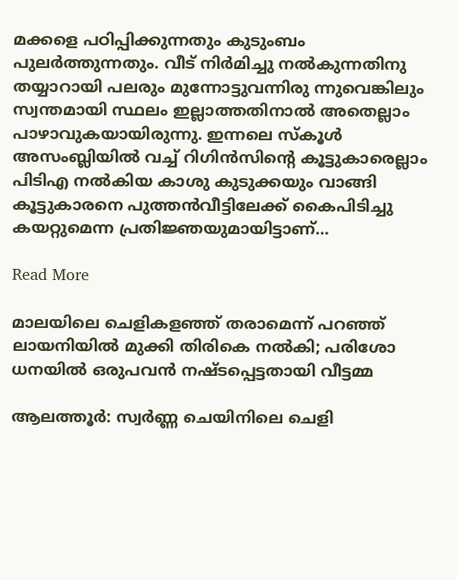മക്കളെ പഠിപ്പിക്കുന്നതും കുടുംബം പുലര്‍ത്തുന്നതും. വീട് നിര്‍മിച്ചു നല്‍കുന്നതിനു തയ്യാറായി പലരും മുന്നോട്ടുവന്നിരു ന്നുവെങ്കിലും സ്വന്തമായി സ്ഥലം ഇല്ലാത്തതിനാല്‍ അതെല്ലാം പാഴാവുകയായിരുന്നു. ഇന്നലെ സ്‌കൂള്‍ അസംബ്ലിയില്‍ വച്ച് റിഗിന്‍സിന്റെ കൂട്ടുകാരെല്ലാം പിടിഎ നല്‍കിയ കാശു കുടുക്കയും വാങ്ങി കൂട്ടുകാരനെ പുത്തന്‍വീട്ടിലേക്ക് കൈപിടിച്ചു കയറ്റുമെന്ന പ്രതിജ്ഞയുമായിട്ടാണ്…

Read More

മാലയിലെ ചെളികളഞ്ഞ് തരാമെന്ന്‍ പറഞ്ഞ് ലായനിയിൽ മുക്കി‍ തിരികെ നൽകി; പരിശോ ധനയിൽ ഒരുപവൻ നഷ്ടപ്പെട്ടതായി വീട്ടമ്മ

ആലത്തൂര്‍: സ്വര്‍ണ്ണ ചെയിനിലെ ചെളി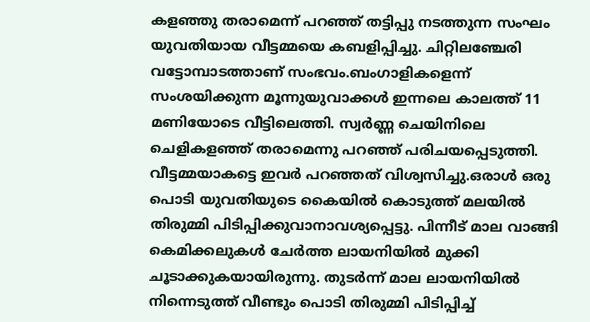കളഞ്ഞു തരാമെന്ന് പറഞ്ഞ് തട്ടിപ്പു നടത്തുന്ന സംഘം യുവതിയായ വീട്ടമ്മയെ കബളിപ്പിച്ചു. ചിറ്റിലഞ്ചേരി വട്ടോമ്പാടത്താണ് സംഭവം.ബംഗാളികളെന്ന് സംശയിക്കുന്ന മൂന്നുയുവാക്കള്‍ ഇന്നലെ കാലത്ത് 11 മണിയോടെ വീട്ടിലെത്തി. സ്വര്‍ണ്ണ ചെയിനിലെ ചെളികളഞ്ഞ് തരാമെന്നു പറഞ്ഞ് പരിചയപ്പെടുത്തി. വീട്ടമ്മയാകട്ടെ ഇവര്‍ പറഞ്ഞത് വിശ്വസിച്ചു.ഒരാള്‍ ഒരു പൊടി യുവതിയുടെ കൈയില്‍ കൊടുത്ത് മലയില്‍ തിരുമ്മി പിടിപ്പിക്കുവാനാവശ്യപ്പെട്ടു. പിന്നീട് മാല വാങ്ങി കെമിക്കലുകള്‍ ചേര്‍ത്ത ലായനിയില്‍ മുക്കി ചൂടാക്കുകയായിരുന്നു. തുടര്‍ന്ന് മാല ലായനിയില്‍ നിന്നെടുത്ത് വീണ്ടും പൊടി തിരുമ്മി പിടിപ്പിച്ച്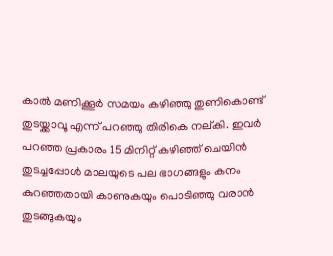കാല്‍ മണിക്കൂര്‍ സമയം കഴിഞ്ഞു തുണികൊണ്ട് തുടയ്ക്കാവൂ എന്ന് പറഞ്ഞു തിരികെ നല്കി. ഇവര്‍ പറഞ്ഞ പ്രകാരം 15 മിനിറ്റ് കഴിഞ്ഞ് ചെയിന്‍ തുടച്ചപ്പോള്‍ മാലയുടെ പല ഭാഗങ്ങളും കനം കുറഞ്ഞതായി കാണുകയും പൊടിഞ്ഞു വരാന്‍ തുടങ്ങുകയും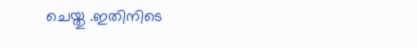ചെയ്തു .ഇതിനിടെ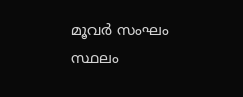മൂവര്‍ സംഘം സ്ഥലം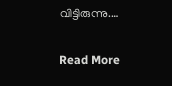വിട്ടിരുന്നു.…

Read More